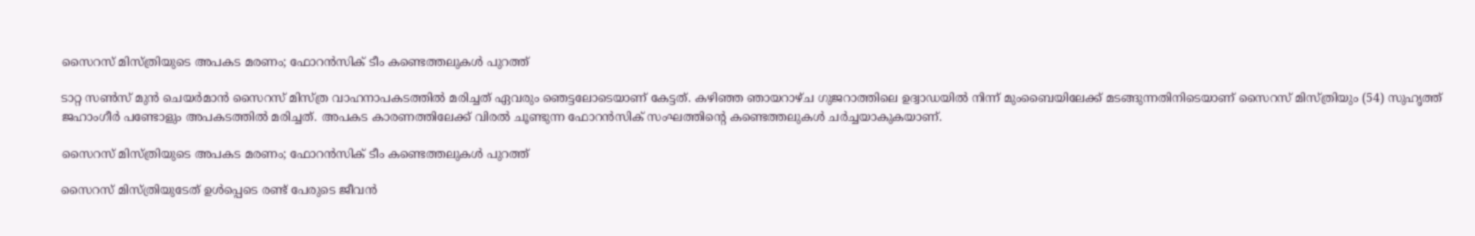സൈറസ് മിസ്ത്രിയുടെ അപകട മരണം; ഫോറന്‍സിക് ടീം കണ്ടെത്തലുകള്‍ പുറത്ത്

ടാറ്റ സണ്‍സ് മുന്‍ ചെയര്‍മാന്‍ സൈറസ് മിസ്ത്ര വാഹനാപകടത്തില്‍ മരിച്ചത് ഏവരും ഞെട്ടലോടെയാണ് കേട്ടത്. കഴിഞ്ഞ ഞായറാഴ്ച ഗുജറാത്തിലെ ഉദ്വാഡയില്‍ നിന്ന് മുംബൈയിലേക്ക് മടങ്ങുന്നതിനിടെയാണ് സൈറസ് മിസ്ത്രിയും (54) സുഹൃത്ത് ജഹാംഗീര്‍ പണ്ടോളും അപകടത്തില്‍ മരിച്ചത്. അപകട കാരണത്തിലേക്ക് വിരല്‍ ചൂണ്ടുന്ന ഫോറന്‍സിക് സംഘത്തിന്റെ കണ്ടെത്തലുകള്‍ ചര്‍ച്ചയാകുകയാണ്.

സൈറസ് മിസ്ത്രിയുടെ അപകട മരണം; ഫോറന്‍സിക് ടീം കണ്ടെത്തലുകള്‍ പുറത്ത്

സൈറസ് മിസ്ത്രിയുടേത് ഉള്‍പ്പെടെ രണ്ട് പേരുടെ ജീവന്‍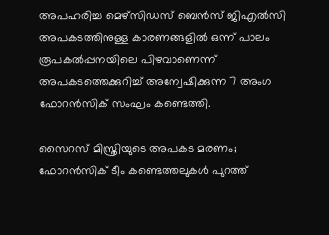അപഹരിച്ച മെഴ്സിഡസ് ബെന്‍സ് ജിഎല്‍സി അപകടത്തിനുള്ള കാരണങ്ങളില്‍ ഒന്ന് പാലം രൂപകല്‍പ്പനയിലെ പിഴവാണെന്ന് അപകടത്തെക്കുറിച്ച് അന്വേഷിക്കുന്ന 7 അംഗ ഫോറന്‍സിക് സംഘം കണ്ടെത്തി.

സൈറസ് മിസ്ത്രിയുടെ അപകട മരണം; ഫോറന്‍സിക് ടീം കണ്ടെത്തലുകള്‍ പുറത്ത്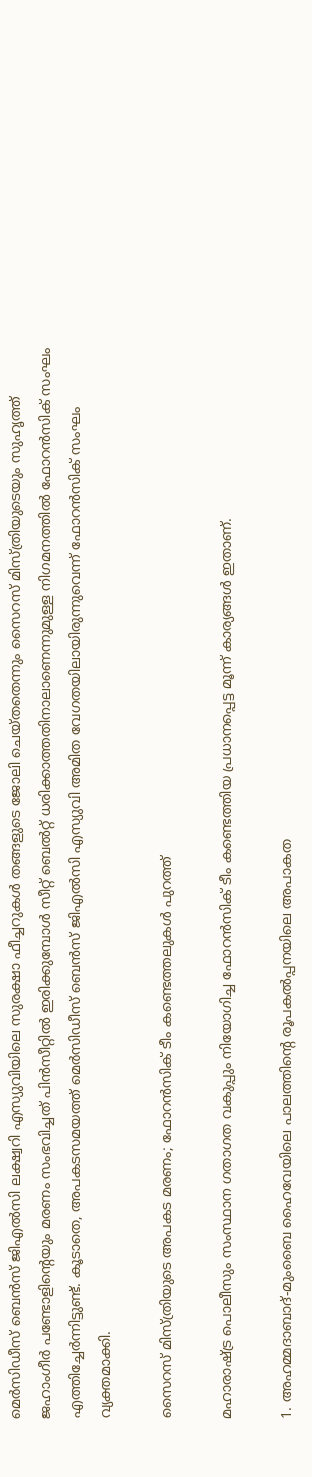മെര്‍സിഡീസ് ബെന്‍സ് ജിഎല്‍സി ലക്ഷ്വറി എസ്യുവിയിലെ സുരക്ഷാ ഫീച്ചറുകള്‍ തങ്ങളുടെ ജോലി ചെയ്തതെന്നും സൈറസ് മിസ്ത്രിയുടെയും സുഹൃത്ത് ജഹാംഗീര്‍ പണ്ടോളിന്റെയും മരണം സംഭവിച്ചത് പിന്‍സീറ്റില്‍ ഇരിക്കുമ്പോള്‍ സീറ്റ് ബെല്‍റ്റ് ധരിക്കാത്തതിനാലാണെന്നുമുള്ള നിഗമനത്തില്‍ ഫോറന്‍സിക് സംഘം എത്തിച്ചേര്‍ന്നിട്ടുണ്ട്. കൂടാതെ, അപകടസമയത്ത് മെര്‍സിഡീസ് ബെന്‍സ് ജിഎല്‍സി എസ്യുവി അമിത വേഗതയിലായിരുന്നുവെന്ന് ഫോറന്‍സിക് സംഘം വ്യക്തമാക്കി.

സൈറസ് മിസ്ത്രിയുടെ അപകട മരണം; ഫോറന്‍സിക് ടീം കണ്ടെത്തലുകള്‍ പുറത്ത്

മഹാരാഷ്ട്ര പൊലീസും സംസ്ഥാന ഗതാഗത വകുപ്പും നിയോഗിച്ച ഫോറന്‍സിക് ടീം കണ്ടെത്തിയ പ്രധാനപ്പെട്ട മൂന്ന് കാര്യങ്ങള്‍ ഇതാണ്.

1. അഹമ്മദാബാദ്-മുംബൈ ഹൈവേയിലെ പാലത്തിന്റെ രൂപകല്‍പ്പനയിലെ അപാകത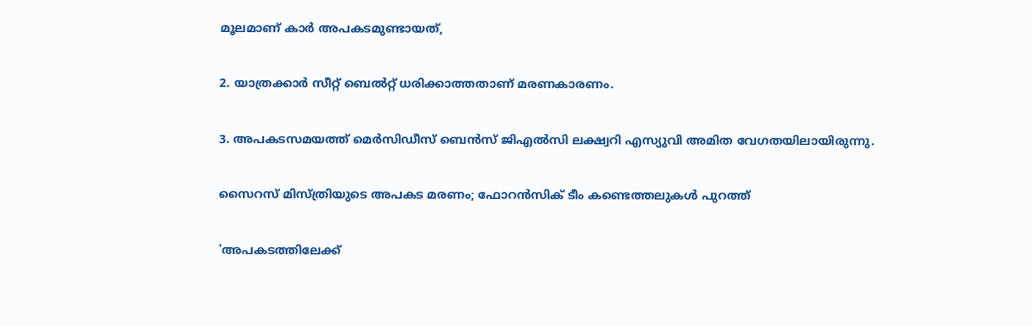മൂലമാണ് കാര്‍ അപകടമുണ്ടായത്,

2. യാത്രക്കാര്‍ സീറ്റ് ബെല്‍റ്റ് ധരിക്കാത്തതാണ് മരണകാരണം.

3. അപകടസമയത്ത് മെര്‍സിഡീസ് ബെന്‍സ് ജിഎല്‍സി ലക്ഷ്വറി എസ്യുവി അമിത വേഗതയിലായിരുന്നു.

സൈറസ് മിസ്ത്രിയുടെ അപകട മരണം; ഫോറന്‍സിക് ടീം കണ്ടെത്തലുകള്‍ പുറത്ത്

'അപകടത്തിലേക്ക്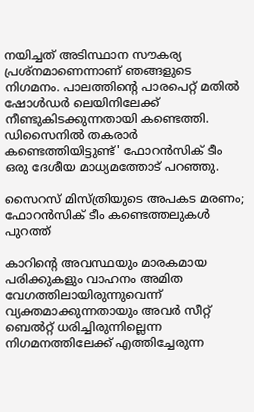നയിച്ചത് അടിസ്ഥാന സൗകര്യ പ്രശ്നമാണെന്നാണ് ഞങ്ങളുടെ നിഗമനം. പാലത്തിന്റെ പാരപെറ്റ് മതില്‍ ഷോള്‍ഡര്‍ ലെയിനിലേക്ക് നീണ്ടുകിടക്കുന്നതായി കണ്ടെത്തി. ഡിസൈനില്‍ തകരാര്‍ കണ്ടെത്തിയിട്ടുണ്ട്' ഫോറന്‍സിക് ടീം ഒരു ദേശീയ മാധ്യമത്തോട് പറഞ്ഞു.

സൈറസ് മിസ്ത്രിയുടെ അപകട മരണം; ഫോറന്‍സിക് ടീം കണ്ടെത്തലുകള്‍ പുറത്ത്

കാറിന്റെ അവസ്ഥയും മാരകമായ പരിക്കുകളും വാഹനം അമിത വേഗത്തിലായിരുന്നുവെന്ന് വ്യക്തമാക്കുന്നതായും അവര്‍ സീറ്റ് ബെല്‍റ്റ് ധരിച്ചിരുന്നില്ലെന്ന നിഗമനത്തിലേക്ക് എത്തിച്ചേരുന്ന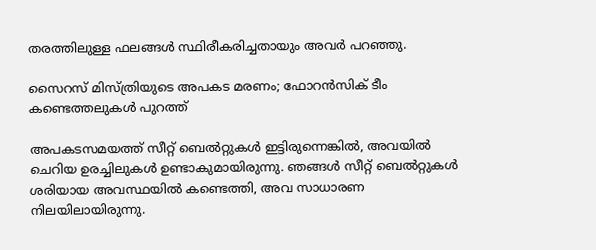തരത്തിലുള്ള ഫലങ്ങള്‍ സ്ഥിരീകരിച്ചതായും അവര്‍ പറഞ്ഞു.

സൈറസ് മിസ്ത്രിയുടെ അപകട മരണം; ഫോറന്‍സിക് ടീം കണ്ടെത്തലുകള്‍ പുറത്ത്

അപകടസമയത്ത് സീറ്റ് ബെല്‍റ്റുകള്‍ ഇട്ടിരുന്നെങ്കില്‍, അവയില്‍ ചെറിയ ഉരച്ചിലുകള്‍ ഉണ്ടാകുമായിരുന്നു. ഞങ്ങള്‍ സീറ്റ് ബെല്‍റ്റുകള്‍ ശരിയായ അവസ്ഥയില്‍ കണ്ടെത്തി, അവ സാധാരണ നിലയിലായിരുന്നു.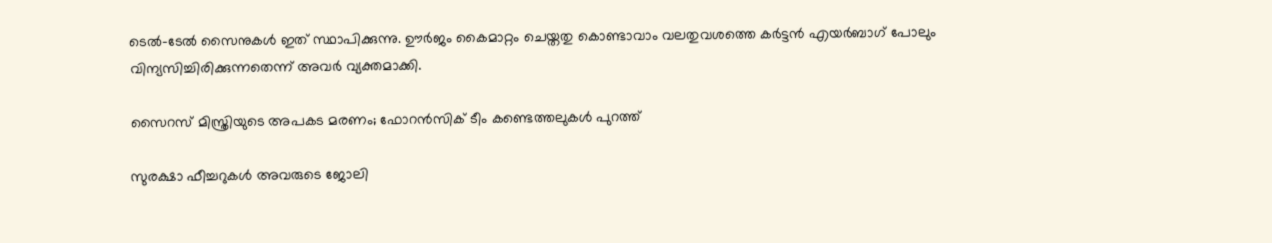ടെല്‍-ടേല്‍ സൈനുകള്‍ ഇത് സ്ഥാപിക്കുന്നു. ഊര്‍ജം കൈമാറ്റം ചെയ്തതു കൊണ്ടാവാം വലതുവശത്തെ കര്‍ട്ടന്‍ എയര്‍ബാഗ് പോലും വിന്യസിച്ചിരിക്കുന്നതെന്ന് അവര്‍ വ്യക്തമാക്കി.

സൈറസ് മിസ്ത്രിയുടെ അപകട മരണം; ഫോറന്‍സിക് ടീം കണ്ടെത്തലുകള്‍ പുറത്ത്

സുരക്ഷാ ഫീച്ചറുകള്‍ അവരുടെ ജോലി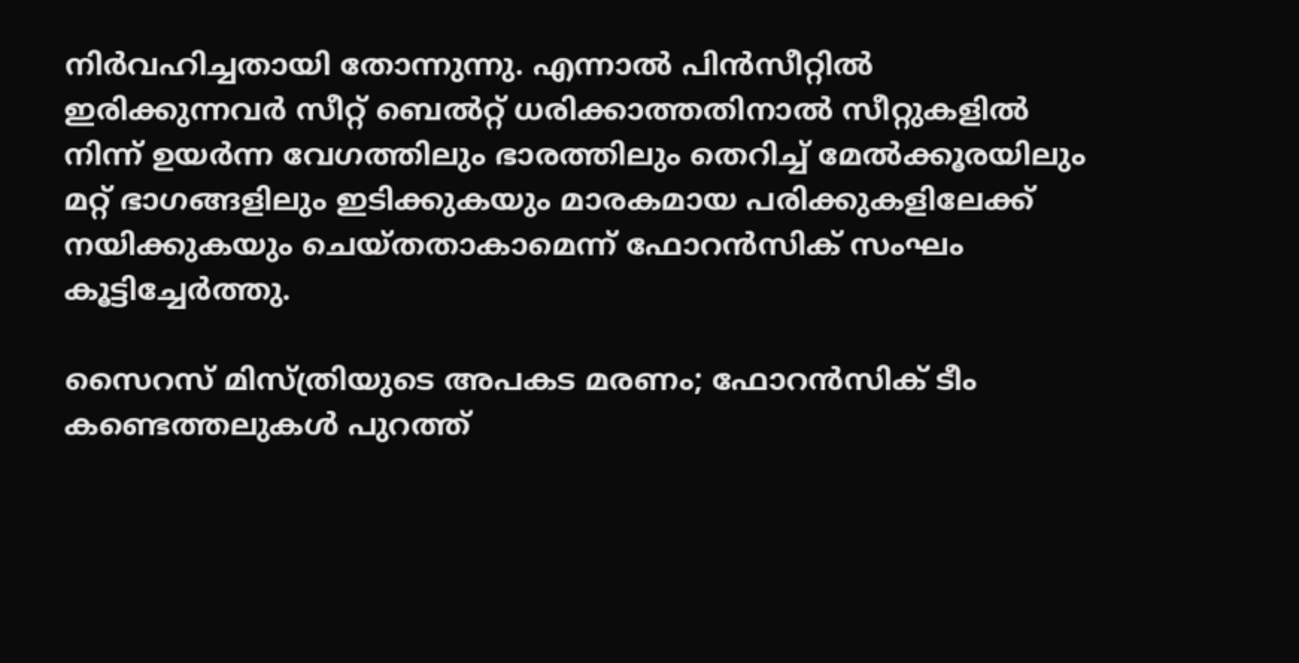നിര്‍വഹിച്ചതായി തോന്നുന്നു. എന്നാല്‍ പിന്‍സീറ്റില്‍ ഇരിക്കുന്നവര്‍ സീറ്റ് ബെല്‍റ്റ് ധരിക്കാത്തതിനാല്‍ സീറ്റുകളില്‍ നിന്ന് ഉയര്‍ന്ന വേഗത്തിലും ഭാരത്തിലും തെറിച്ച് മേല്‍ക്കൂരയിലും മറ്റ് ഭാഗങ്ങളിലും ഇടിക്കുകയും മാരകമായ പരിക്കുകളിലേക്ക് നയിക്കുകയും ചെയ്തതാകാമെന്ന് ഫോറന്‍സിക് സംഘം കൂട്ടിച്ചേര്‍ത്തു.

സൈറസ് മിസ്ത്രിയുടെ അപകട മരണം; ഫോറന്‍സിക് ടീം കണ്ടെത്തലുകള്‍ പുറത്ത്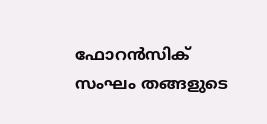ഫോറന്‍സിക് സംഘം തങ്ങളുടെ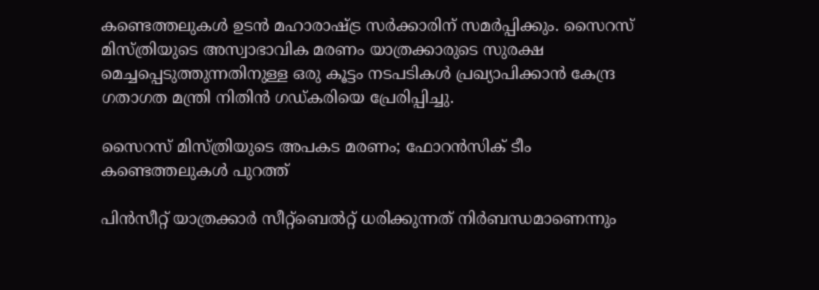കണ്ടെത്തലുകള്‍ ഉടന്‍ മഹാരാഷ്ട്ര സര്‍ക്കാരിന് സമര്‍പ്പിക്കും. സൈറസ് മിസ്ത്രിയുടെ അസ്വാഭാവിക മരണം യാത്രക്കാരുടെ സുരക്ഷ മെച്ചപ്പെടുത്തുന്നതിനുള്ള ഒരു കൂട്ടം നടപടികള്‍ പ്രഖ്യാപിക്കാന്‍ കേന്ദ്ര ഗതാഗത മന്ത്രി നിതിന്‍ ഗഡ്കരിയെ പ്രേരിപ്പിച്ചു.

സൈറസ് മിസ്ത്രിയുടെ അപകട മരണം; ഫോറന്‍സിക് ടീം കണ്ടെത്തലുകള്‍ പുറത്ത്

പിന്‍സീറ്റ് യാത്രക്കാര്‍ സീറ്റ്‌ബെല്‍റ്റ് ധരിക്കുന്നത് നിര്‍ബന്ധമാണെന്നും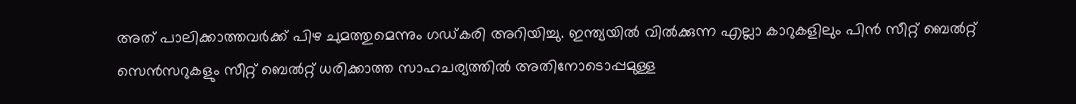അത് പാലിക്കാത്തവര്‍ക്ക് പിഴ ചുമത്തുമെന്നും ഗഡ്കരി അറിയിച്ചു. ഇന്ത്യയില്‍ വില്‍ക്കുന്ന എല്ലാ കാറുകളിലും പിന്‍ സീറ്റ് ബെല്‍റ്റ് സെന്‍സറുകളും സീറ്റ് ബെല്‍റ്റ് ധരിക്കാത്ത സാഹചര്യത്തില്‍ അതിനോടൊപ്പമുള്ള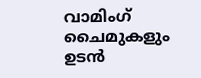വാമിംഗ് ചൈമുകളും ഉടന്‍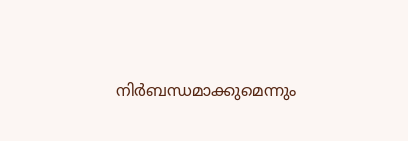നിര്‍ബന്ധമാക്കുമെന്നും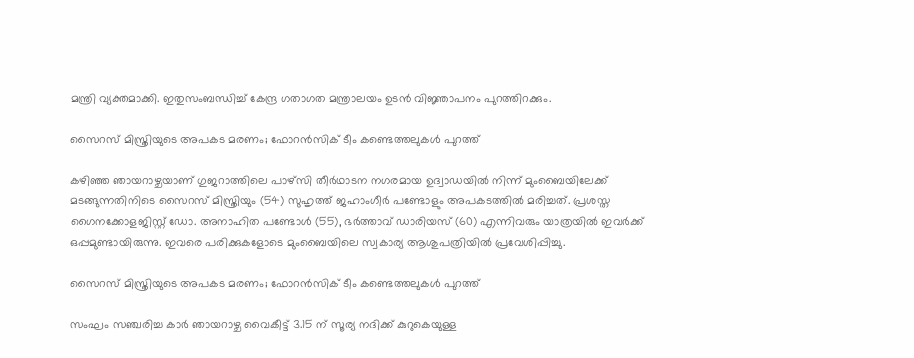മന്ത്രി വ്യക്തമാക്കി. ഇതുസംബന്ധിച്ച് കേന്ദ്ര ഗതാഗത മന്ത്രാലയം ഉടന്‍ വിജ്ഞാപനം പുറത്തിറക്കും.

സൈറസ് മിസ്ത്രിയുടെ അപകട മരണം; ഫോറന്‍സിക് ടീം കണ്ടെത്തലുകള്‍ പുറത്ത്

കഴിഞ്ഞ ഞായറാഴ്ചയാണ് ഗുജറാത്തിലെ പാഴ്സി തീര്‍ഥാടന നഗരമായ ഉദ്വാഡയില്‍ നിന്ന് മുംബൈയിലേക്ക് മടങ്ങുന്നതിനിടെ സൈറസ് മിസ്ത്രിയും (54) സുഹൃത്ത് ജഹാംഗീര്‍ പണ്ടോളും അപകടത്തില്‍ മരിച്ചത്. പ്രശസ്ത ഗൈനക്കോളജിസ്റ്റ് ഡോ. അനാഹിത പണ്ടോള്‍ (55), ഭര്‍ത്താവ് ഡാരിയസ് (60) എന്നിവരും യാത്രയില്‍ ഇവര്‍ക്ക് ഒപ്പമുണ്ടായിരുന്നു. ഇവരെ പരിക്കുകളോടെ മുംബൈയിലെ സ്വകാര്യ ആശുപത്രിയില്‍ പ്രവേശിപ്പിച്ചു.

സൈറസ് മിസ്ത്രിയുടെ അപകട മരണം; ഫോറന്‍സിക് ടീം കണ്ടെത്തലുകള്‍ പുറത്ത്

സംഘം സഞ്ചരിച്ച കാര്‍ ഞായറാഴ്ച വൈകീട്ട് 3.15 ന് സൂര്യ നദിക്ക് കുറുകെയുള്ള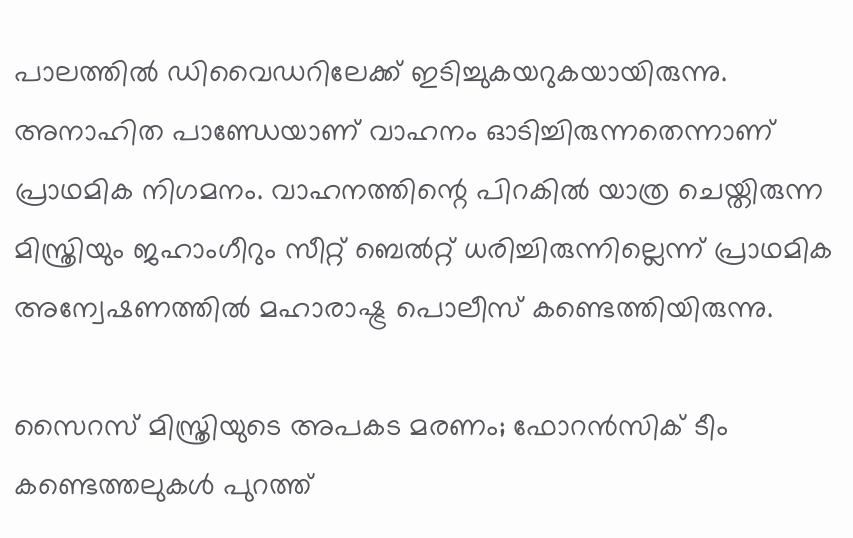പാലത്തില്‍ ഡിവൈഡറിലേക്ക് ഇടിച്ചുകയറുകയായിരുന്നു. അനാഹിത പാണ്ഡേയാണ് വാഹനം ഓടിച്ചിരുന്നതെന്നാണ് പ്രാഥമിക നിഗമനം. വാഹനത്തിന്റെ പിറകില്‍ യാത്ര ചെയ്തിരുന്ന മിസ്ത്രിയും ജഹാംഗീറും സീറ്റ് ബെല്‍റ്റ് ധരിച്ചിരുന്നില്ലെന്ന് പ്രാഥമിക അന്വേഷണത്തില്‍ മഹാരാഷ്ട്ര പൊലീസ് കണ്ടെത്തിയിരുന്നു.

സൈറസ് മിസ്ത്രിയുടെ അപകട മരണം; ഫോറന്‍സിക് ടീം കണ്ടെത്തലുകള്‍ പുറത്ത്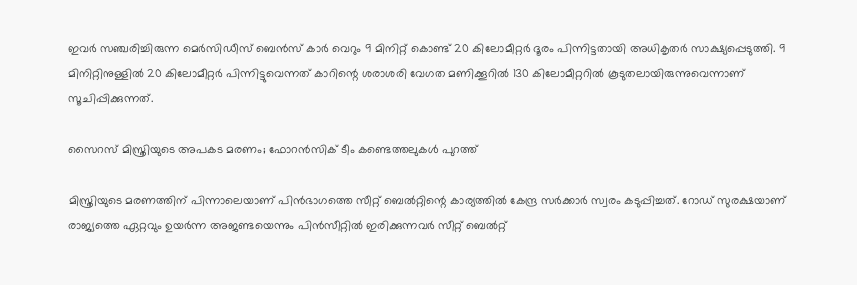ഇവര്‍ സഞ്ചരിച്ചിരുന്ന മെര്‍സിഡീസ് ബെന്‍സ് കാര്‍ വെറും 9 മിനിറ്റ് കൊണ്ട് 20 കിലോമീറ്റര്‍ ദൂരം പിന്നിട്ടതായി അധികൃതര്‍ സാക്ഷ്യപ്പെടുത്തി. 9 മിനിറ്റിനുള്ളില്‍ 20 കിലോമീറ്റര്‍ പിന്നിട്ടുവെന്നത് കാറിന്റെ ശരാശരി വേഗത മണിക്കൂറില്‍ 130 കിലോമീറ്ററില്‍ കൂടുതലായിരുന്നുവെന്നാണ് സൂചിപ്പിക്കുന്നത്.

സൈറസ് മിസ്ത്രിയുടെ അപകട മരണം; ഫോറന്‍സിക് ടീം കണ്ടെത്തലുകള്‍ പുറത്ത്

മിസ്ത്രിയുടെ മരണത്തിന് പിന്നാലെയാണ് പിന്‍ഭാഗത്തെ സീറ്റ് ബെല്‍റ്റിന്റെ കാര്യത്തില്‍ കേന്ദ്ര സര്‍ക്കാര്‍ സ്വരം കടുപ്പിച്ചത്. റോഡ് സുരക്ഷയാണ് രാജ്യത്തെ ഏറ്റവും ഉയര്‍ന്ന അജണ്ടയെന്നും പിന്‍സീറ്റില്‍ ഇരിക്കുന്നവര്‍ സീറ്റ് ബെല്‍റ്റ്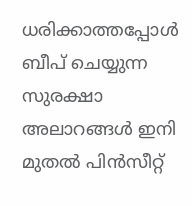ധരിക്കാത്തപ്പോള്‍ ബീപ് ചെയ്യുന്ന സുരക്ഷാ അലാറങ്ങള്‍ ഇനി മുതല്‍ പിന്‍സീറ്റ്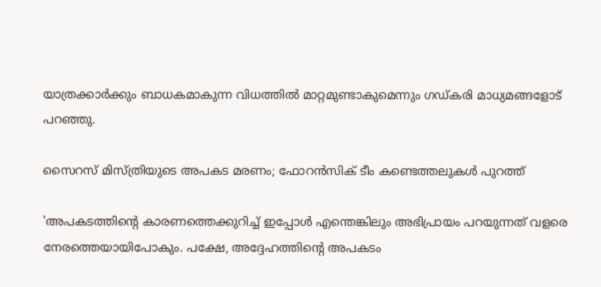യാത്രക്കാര്‍ക്കും ബാധകമാകുന്ന വിധത്തില്‍ മാറ്റമുണ്ടാകുമെന്നും ഗഡ്കരി മാധ്യമങ്ങളോട് പറഞ്ഞു.

സൈറസ് മിസ്ത്രിയുടെ അപകട മരണം; ഫോറന്‍സിക് ടീം കണ്ടെത്തലുകള്‍ പുറത്ത്

'അപകടത്തിന്റെ കാരണത്തെക്കുറിച്ച് ഇപ്പോള്‍ എന്തെങ്കിലും അഭിപ്രായം പറയുന്നത് വളരെ നേരത്തെയായിപോകും. പക്ഷേ, അദ്ദേഹത്തിന്റെ അപകടം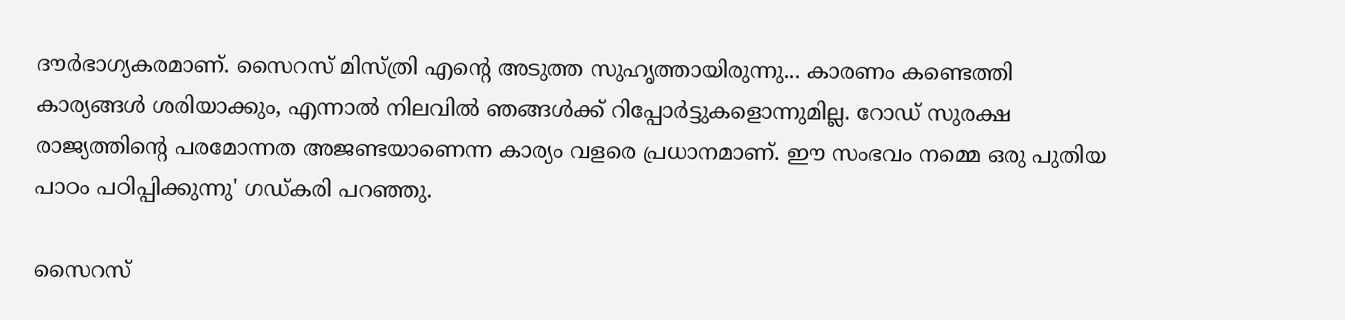ദൗര്‍ഭാഗ്യകരമാണ്. സൈറസ് മിസ്ത്രി എന്റെ അടുത്ത സുഹൃത്തായിരുന്നു... കാരണം കണ്ടെത്തി കാര്യങ്ങള്‍ ശരിയാക്കും, എന്നാല്‍ നിലവില്‍ ഞങ്ങള്‍ക്ക് റിപ്പോര്‍ട്ടുകളൊന്നുമില്ല. റോഡ് സുരക്ഷ രാജ്യത്തിന്റെ പരമോന്നത അജണ്ടയാണെന്ന കാര്യം വളരെ പ്രധാനമാണ്. ഈ സംഭവം നമ്മെ ഒരു പുതിയ പാഠം പഠിപ്പിക്കുന്നു' ഗഡ്കരി പറഞ്ഞു.

സൈറസ്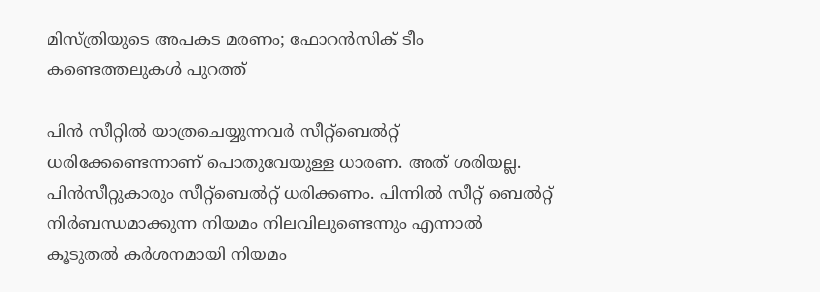മിസ്ത്രിയുടെ അപകട മരണം; ഫോറന്‍സിക് ടീം കണ്ടെത്തലുകള്‍ പുറത്ത്

പിന്‍ സീറ്റില്‍ യാത്രചെയ്യുന്നവര്‍ സീറ്റ്ബെല്‍റ്റ് ധരിക്കേണ്ടെന്നാണ് പൊതുവേയുള്ള ധാരണ. അത് ശരിയല്ല. പിന്‍സീറ്റുകാരും സീറ്റ്ബെല്‍റ്റ് ധരിക്കണം. പിന്നില്‍ സീറ്റ് ബെല്‍റ്റ് നിര്‍ബന്ധമാക്കുന്ന നിയമം നിലവിലുണ്ടെന്നും എന്നാല്‍ കൂടുതല്‍ കര്‍ശനമായി നിയമം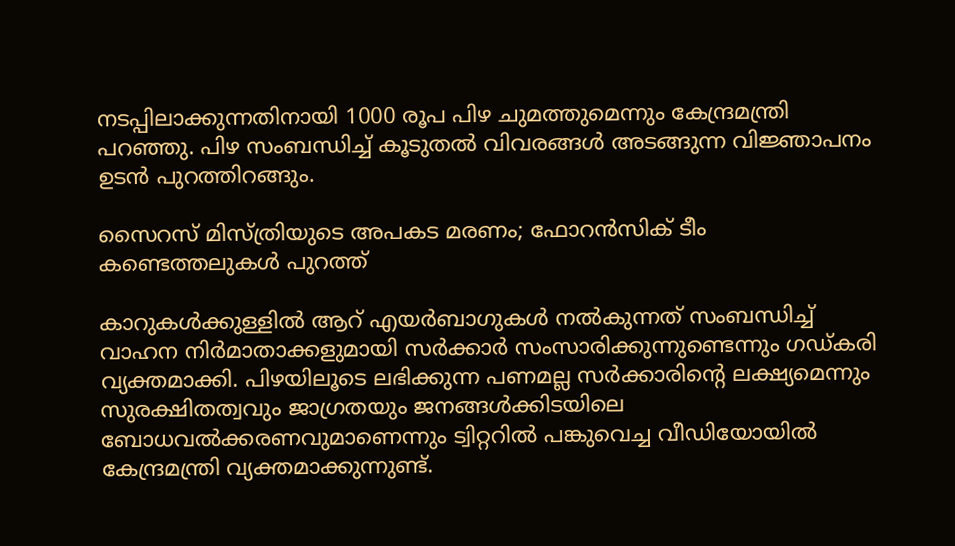നടപ്പിലാക്കുന്നതിനായി 1000 രൂപ പിഴ ചുമത്തുമെന്നും കേന്ദ്രമന്ത്രി പറഞ്ഞു. പിഴ സംബന്ധിച്ച് കൂടുതല്‍ വിവരങ്ങള്‍ അടങ്ങുന്ന വിജ്ഞാപനം ഉടന്‍ പുറത്തിറങ്ങും.

സൈറസ് മിസ്ത്രിയുടെ അപകട മരണം; ഫോറന്‍സിക് ടീം കണ്ടെത്തലുകള്‍ പുറത്ത്

കാറുകള്‍ക്കുള്ളില്‍ ആറ് എയര്‍ബാഗുകള്‍ നല്‍കുന്നത് സംബന്ധിച്ച് വാഹന നിര്‍മാതാക്കളുമായി സര്‍ക്കാര്‍ സംസാരിക്കുന്നുണ്ടെന്നും ഗഡ്കരി വ്യക്തമാക്കി. പിഴയിലൂടെ ലഭിക്കുന്ന പണമല്ല സര്‍ക്കാരിന്റെ ലക്ഷ്യമെന്നും സുരക്ഷിതത്വവും ജാഗ്രതയും ജനങ്ങള്‍ക്കിടയിലെ ബോധവല്‍ക്കരണവുമാണെന്നും ട്വിറ്ററില്‍ പങ്കുവെച്ച വീഡിയോയില്‍ കേന്ദ്രമന്ത്രി വ്യക്തമാക്കുന്നുണ്ട്.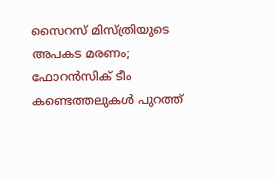സൈറസ് മിസ്ത്രിയുടെ അപകട മരണം; ഫോറന്‍സിക് ടീം കണ്ടെത്തലുകള്‍ പുറത്ത്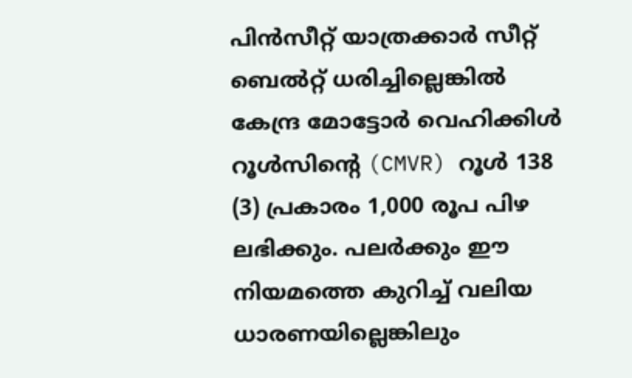പിന്‍സീറ്റ് യാത്രക്കാര്‍ സീറ്റ് ബെല്‍റ്റ് ധരിച്ചില്ലെങ്കില്‍ കേന്ദ്ര മോട്ടോര്‍ വെഹിക്കിള്‍ റൂള്‍സിന്റെ (CMVR) റൂള്‍ 138 (3) പ്രകാരം 1,000 രൂപ പിഴ ലഭിക്കും. പലര്‍ക്കും ഈ നിയമത്തെ കുറിച്ച് വലിയ ധാരണയില്ലെങ്കിലും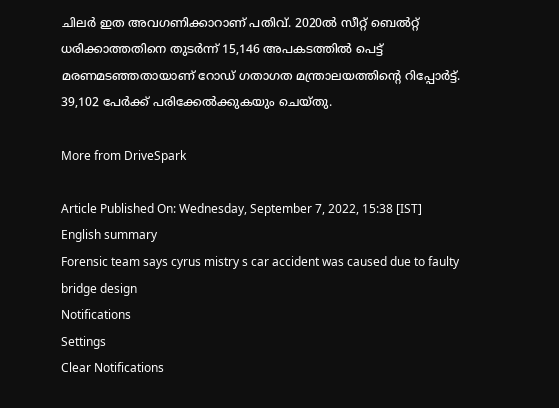ചിലര്‍ ഇത അവഗണിക്കാറാണ് പതിവ്. 2020ല്‍ സീറ്റ് ബെല്‍റ്റ് ധരിക്കാത്തതിനെ തുടര്‍ന്ന് 15,146 അപകടത്തില്‍ പെട്ട് മരണമടഞ്ഞതായാണ് റോഡ് ഗതാഗത മന്ത്രാലയത്തിന്റെ റിപ്പോര്‍ട്ട്. 39,102 പേര്‍ക്ക് പരിക്കേല്‍ക്കുകയും ചെയ്തു.

More from DriveSpark

Article Published On: Wednesday, September 7, 2022, 15:38 [IST]
English summary
Forensic team says cyrus mistry s car accident was caused due to faulty bridge design
Notifications
Settings
Clear Notifications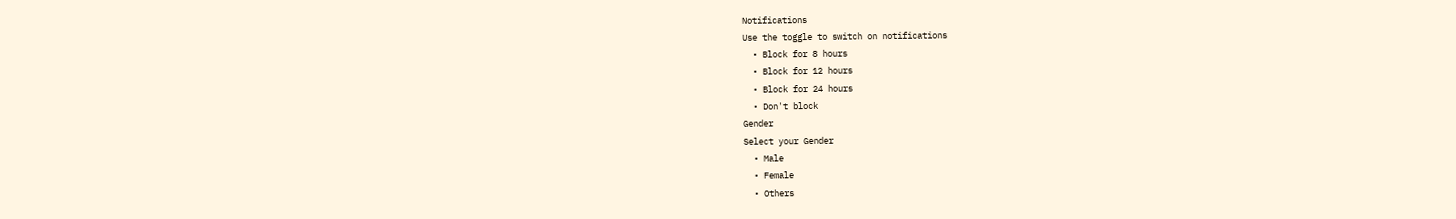Notifications
Use the toggle to switch on notifications
  • Block for 8 hours
  • Block for 12 hours
  • Block for 24 hours
  • Don't block
Gender
Select your Gender
  • Male
  • Female
  • Others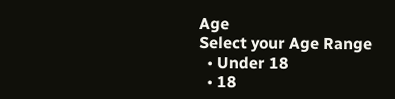Age
Select your Age Range
  • Under 18
  • 18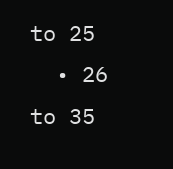to 25
  • 26 to 35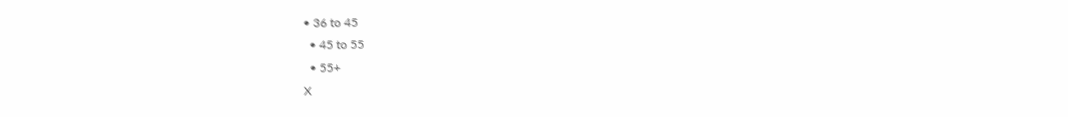• 36 to 45
  • 45 to 55
  • 55+
X